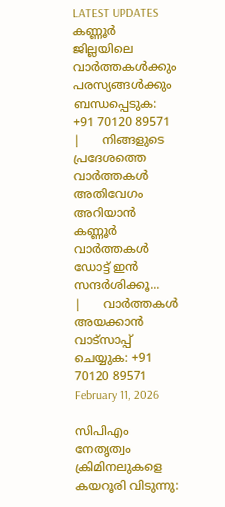LATEST UPDATES
കണ്ണൂർ ജില്ലയിലെ വാർത്തകൾക്കും പരസ്യങ്ങൾക്കും ബന്ധപ്പെടുക: +91 70120 89571      |      നിങ്ങളുടെ പ്രദേശത്തെ വാർത്തകൾ അതിവേഗം അറിയാൻ കണ്ണൂർ വാർത്തകൾ ഡോട്ട് ഇൻ സന്ദർശിക്കൂ...      |      വാർത്തകൾ അയക്കാൻ വാട്സാപ്പ് ചെയ്യുക: +91 70120 89571
February 11, 2026

സിപിഎം നേതൃത്വം ക്രിമിനലുകളെ കയറൂരി വിടുന്നു: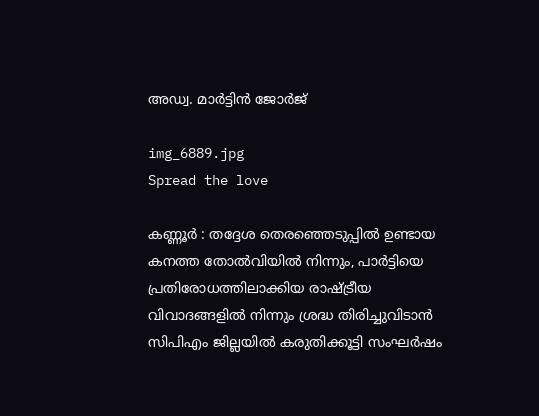അഡ്വ. മാർട്ടിൻ ജോർജ്

img_6889.jpg
Spread the love

കണ്ണൂർ : തദ്ദേശ തെരഞ്ഞെടുപ്പിൽ ഉണ്ടായ കനത്ത തോൽവിയിൽ നിന്നും, പാർട്ടിയെ പ്രതിരോധത്തിലാക്കിയ രാഷ്ട്രീയ വിവാദങ്ങളിൽ നിന്നും ശ്രദ്ധ തിരിച്ചുവിടാൻ സിപിഎം ജില്ലയിൽ കരുതിക്കൂട്ടി സംഘർഷം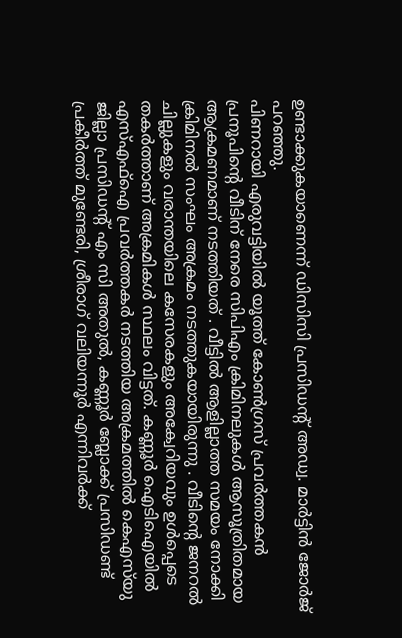ഉണ്ടാക്കുകയാണെന്ന് ഡിസിസി പ്രസിഡൻ്റ് അഡ്വ. മാർട്ടിൻ ജോർജ് പറഞ്ഞു.
പിണറായി എരുവട്ടിയിൽ യൂത്ത് കോൺഗ്രസ് പ്രവർത്തകൻ പ്രനൂപിന്റെ വീടിന് നേരെ സിപിഎം ക്രിമിനലുകൾ ആസൂത്രിതമായ ആക്രമണമാണ് നടത്തിയത് . വീട്ടിൽ ആളില്ലാത്ത സമയം നോക്കി ക്രിമിനൽ സംഘം അക്രമം നടത്തുകയായിരുന്നു . വീടിൻ്റെ ജനറൽ ചില്ലുകളും വരാന്തയിലെ കസേരകളും അക്വേറിയവും ഉൾപ്പെടെ തകർത്താണ് അക്രമികൾ സ്ഥലം വിട്ടത്. കണ്ണൂർ ഐടിഐയിൽ എസ്എഫ്ഐ പ്രവർത്തകർ നടത്തിയ അക്രമത്തിൽ കെഎസ്‌യു ജില്ലാ പ്രസിഡൻ്റ് എം സി അതുൽ, കണ്ണൂർ ബ്ലോക്ക് പ്രസിഡണ്ട് പ്രകീർത്ത് മുണ്ടേരി, ശ്രീരാഗ് വലിയന്നൂർ എന്നിവർക്ക്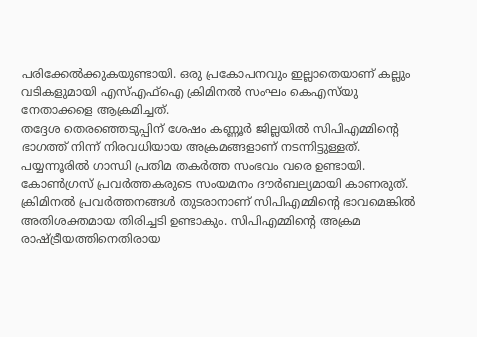പരിക്കേൽക്കുകയുണ്ടായി. ഒരു പ്രകോപനവും ഇല്ലാതെയാണ് കല്ലും വടികളുമായി എസ്എഫ്ഐ ക്രിമിനൽ സംഘം കെഎസ്‌യു നേതാക്കളെ ആക്രമിച്ചത്.
തദ്ദേശ തെരഞ്ഞെടുപ്പിന് ശേഷം കണ്ണൂർ ജില്ലയിൽ സിപിഎമ്മിന്റെ ഭാഗത്ത് നിന്ന് നിരവധിയായ അക്രമങ്ങളാണ് നടന്നിട്ടുള്ളത്. പയ്യന്നൂരിൽ ഗാന്ധി പ്രതിമ തകർത്ത സംഭവം വരെ ഉണ്ടായി. കോൺഗ്രസ് പ്രവർത്തകരുടെ സംയമനം ദൗർബല്യമായി കാണരുത്. ക്രിമിനൽ പ്രവർത്തനങ്ങൾ തുടരാനാണ് സിപിഎമ്മിന്റെ ഭാവമെങ്കിൽ അതിശക്തമായ തിരിച്ചടി ഉണ്ടാകും. സിപിഎമ്മിന്റെ അക്രമ രാഷ്ട്രീയത്തിനെതിരായ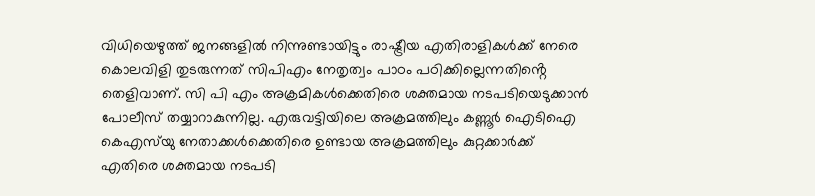വിധിയെഴുത്ത് ജനങ്ങളിൽ നിന്നുണ്ടായിട്ടും രാഷ്ട്രീയ എതിരാളികൾക്ക് നേരെ കൊലവിളി തുടരുന്നത് സിപിഎം നേതൃത്വം പാഠം പഠിക്കില്ലെന്നതിൻ്റെ തെളിവാണ്. സി പി എം അക്രമികൾക്കെതിരെ ശക്തമായ നടപടിയെടുക്കാൻ പോലീസ് തയ്യാറാകുന്നില്ല. എരുവട്ടിയിലെ അക്രമത്തിലും കണ്ണൂർ ഐടിഐ കെഎസ്‌യു നേതാക്കൾക്കെതിരെ ഉണ്ടായ അക്രമത്തിലും കുറ്റക്കാർക്ക് എതിരെ ശക്തമായ നടപടി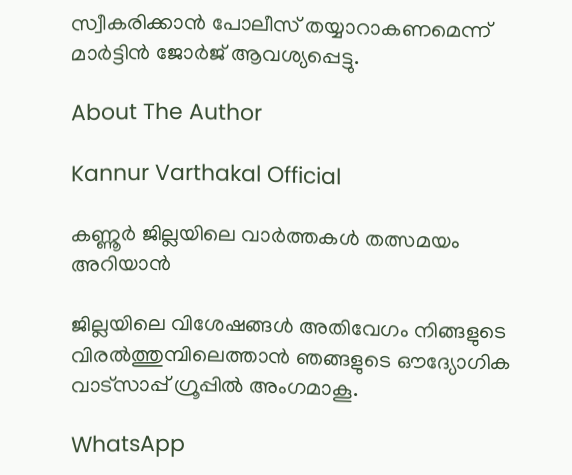സ്വീകരിക്കാൻ പോലീസ് തയ്യാറാകണമെന്ന് മാർട്ടിൻ ജോർജ് ആവശ്യപ്പെട്ടു.

About The Author

Kannur Varthakal Official

കണ്ണൂർ ജില്ലയിലെ വാർത്തകൾ തത്സമയം അറിയാൻ

ജില്ലയിലെ വിശേഷങ്ങൾ അതിവേഗം നിങ്ങളുടെ വിരൽത്തുമ്പിലെത്താൻ ഞങ്ങളുടെ ഔദ്യോഗിക വാട്സാപ്പ് ഗ്രൂപ്പിൽ അംഗമാകൂ.

WhatsApp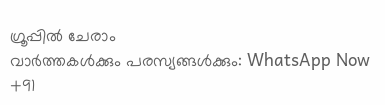ഗ്രൂപ്പിൽ ചേരാം
വാർത്തകൾക്കും പരസ്യങ്ങൾക്കും: WhatsApp Now +91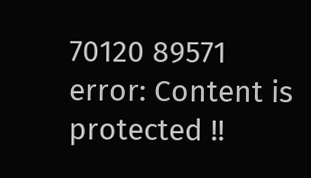70120 89571
error: Content is protected !!